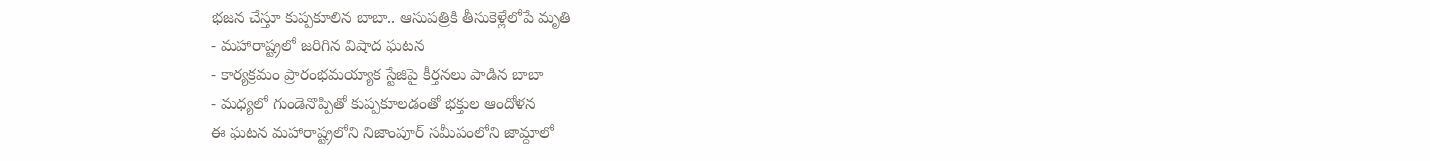భజన చేస్తూ కుప్పకూలిన బాబా.. ఆసుపత్రికి తీసుకెళ్లేలోపే మృతి
- మహారాష్ట్రలో జరిగిన విషాద ఘటన
- కార్యక్రమం ప్రారంభమయ్యాక స్టేజిపై కీర్తనలు పాడిన బాబా
- మధ్యలో గుండెనొప్పితో కుప్పకూలడంతో భక్తుల ఆందోళన
ఈ ఘటన మహారాష్ట్రలోని నిజాంపూర్ సమీపంలోని జామ్దాలో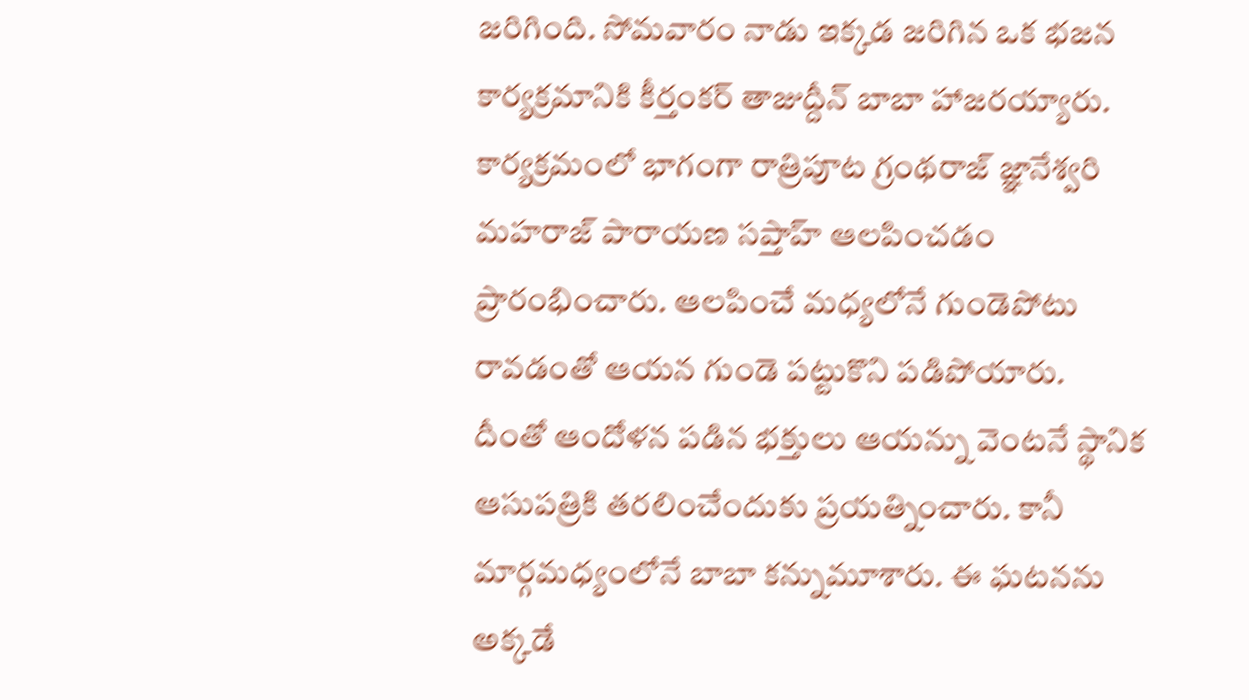జరిగింది. సోమవారం నాడు ఇక్కడ జరిగిన ఒక భజన కార్యక్రమానికి కీర్తంకర్ తాజుద్దీన్ బాబా హాజరయ్యారు. కార్యక్రమంలో భాగంగా రాత్రిపూట గ్రంథరాజ్ జ్ఞానేశ్వరి మహరాజ్ పారాయణ సప్తాహ్ ఆలపించడం ప్రారంభించారు. ఆలపించే మధ్యలోనే గుండెపోటు రావడంతో ఆయన గుండె పట్టుకొని పడిపోయారు.
దీంతో ఆందోళన పడిన భక్తులు ఆయన్ను వెంటనే స్థానిక ఆసుపత్రికి తరలించేందుకు ప్రయత్నించారు. కానీ మార్గమధ్యంలోనే బాబా కన్నుమూశారు. ఈ ఘటనను అక్కడే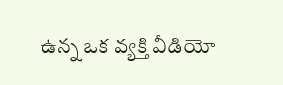ఉన్న ఒక వ్యక్తి వీడియో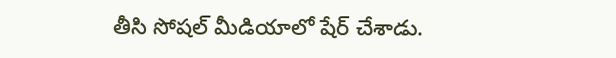తీసి సోషల్ మీడియాలో షేర్ చేశాడు.